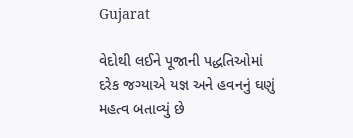Gujarat

વેદોથી લઈને પૂજાની પદ્ધતિઓમાં દરેક જગ્યાએ યજ્ઞ અને હવનનું ઘણું મહત્વ બતાવ્યું છે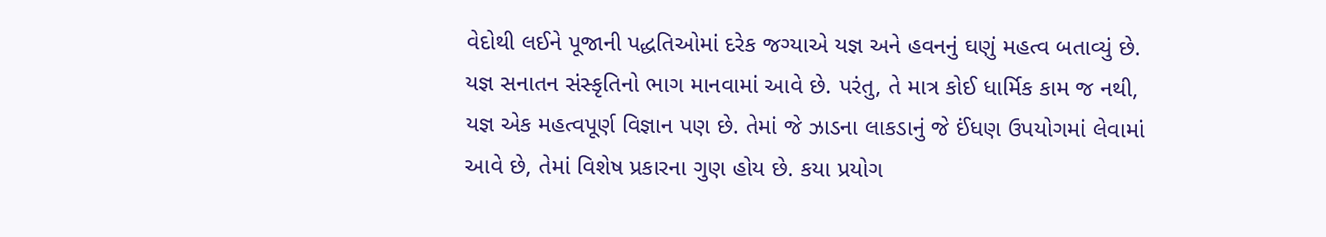વેદોથી લઈને પૂજાની પદ્ધતિઓમાં દરેક જગ્યાએ યજ્ઞ અને હવનનું ઘણું મહત્વ બતાવ્યું છે. યજ્ઞ સનાતન સંસ્કૃતિનો ભાગ માનવામાં આવે છે. પરંતુ, તે માત્ર કોઈ ધાર્મિક કામ જ નથી, યજ્ઞ એક મહત્વપૂર્ણ વિજ્ઞાન પણ છે. તેમાં જે ઝાડના લાકડાનું જે ઈંધણ ઉપયોગમાં લેવામાં આવે છે, તેમાં વિશેષ પ્રકારના ગુણ હોય છે. કયા પ્રયોગ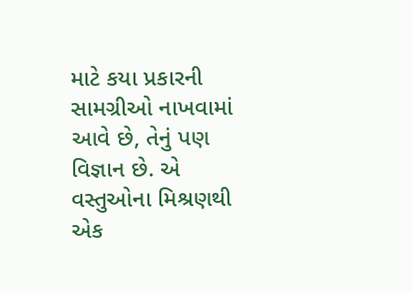માટે કયા પ્રકારની સામગ્રીઓ નાખવામાં આવે છે, તેનું પણ વિજ્ઞાન છે. એ વસ્તુઓના મિશ્રણથી એક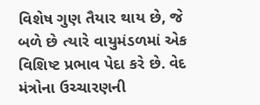વિશેષ ગુણ તૈયાર થાય છે, જે બળે છે ત્યારે વાયુમંડળમાં એક વિશિષ્ટ પ્રભાવ પેદા કરે છે. વેદ મંત્રોના ઉચ્ચારણની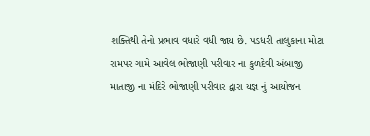શક્તિથી તેનો પ્રભાવ વધારે વધી જાય છે. પડધરી તાલુકાના મોટા રામપર ગામે આવેલ ભોજાણી પરીવાર ના કુળદેવી અંબાજી માતાજી ના મંદિરે ભોજાણી પરીવાર દ્વારા યજ્ઞ નું આયોજન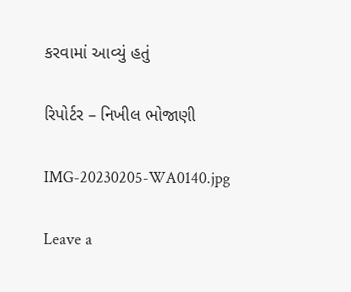કરવામાં આવ્યું હતું

રિપોર્ટર – નિખીલ ભોજાણી

IMG-20230205-WA0140.jpg

Leave a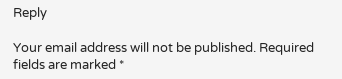Reply

Your email address will not be published. Required fields are marked *